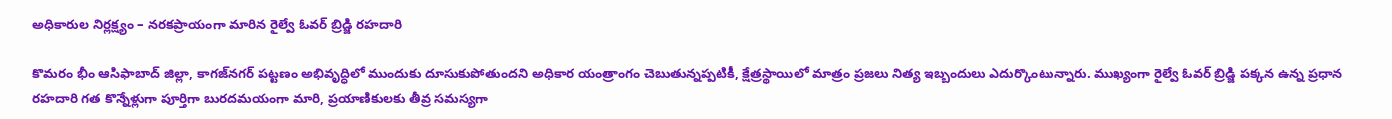అధికారుల నిర్లక్ష్యం – నరకప్రాయంగా మారిన రైల్వే ఓవర్ బ్రిడ్జి రహదారి

కొమరం భీం ఆసిఫాబాద్ జిల్లా, కాగజ్‌నగర్ పట్టణం అభివృద్ధిలో ముందుకు దూసుకుపోతుందని అధికార యంత్రాంగం చెబుతున్నప్పటికీ, క్షేత్రస్థాయిలో మాత్రం ప్రజలు నిత్య ఇబ్బందులు ఎదుర్కొంటున్నారు. ముఖ్యంగా రైల్వే ఓవర్ బ్రిడ్జి పక్కన ఉన్న ప్రధాన రహదారి గత కొన్నేళ్లుగా పూర్తిగా బురదమయంగా మారి, ప్రయాణికులకు తీవ్ర సమస్యగా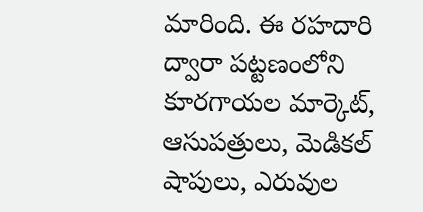మారింది. ఈ రహదారి ద్వారా పట్టణంలోని కూరగాయల మార్కెట్, ఆసుపత్రులు, మెడికల్ షాపులు, ఎరువుల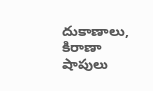దుకాణాలు, కిరాణా షాపులు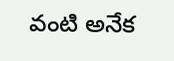వంటి అనేక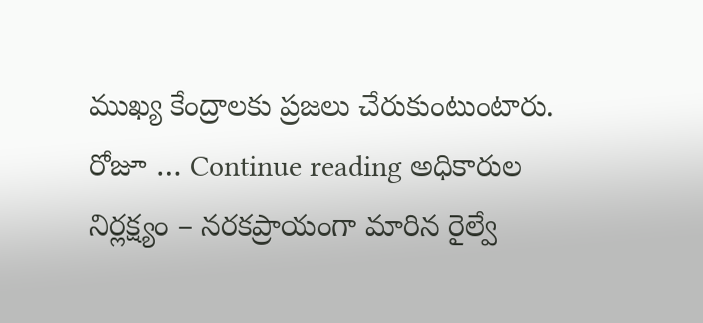ముఖ్య కేంద్రాలకు ప్రజలు చేరుకుంటుంటారు. రోజూ … Continue reading అధికారుల నిర్లక్ష్యం – నరకప్రాయంగా మారిన రైల్వే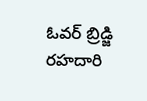ఓవర్ బ్రిడ్జి రహదారి